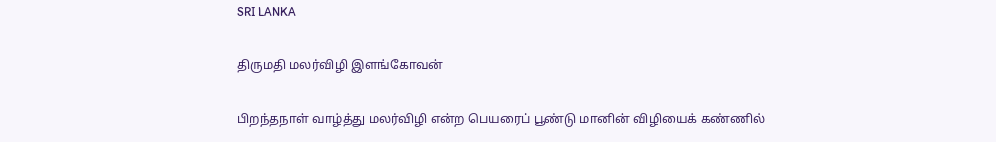SRI LANKA

திருமதி மலர்விழி இளங்கோவன்

பிறந்தநாள் வாழ்த்து மலர்விழி என்ற பெயரைப் பூண்டு மானின் விழியைக் கண்ணில்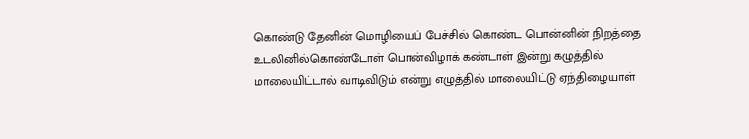கொண்டு தேனின் மொழியைப் பேச்சில் கொண்ட பொன்னின் நிறத்தை உடலினில்கொண்டோள் பொன்விழாக் கண்டாள் இன்று கழுத்தில் மாலையிட்டால் வாடிவிடும் என்று எழுத்தில் மாலையிட்டு ஏந்திழையாள்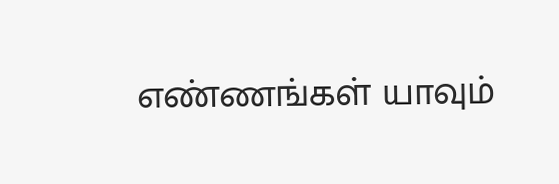எண்ணங்கள் யாவும்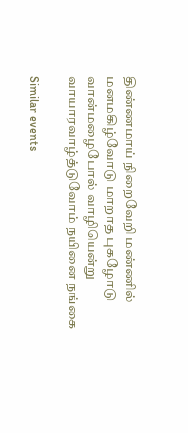திண்ணமாய் நிறைவேறி மண்ணில் மனமகிழ்வோடு மாறாத புகழோடு வான்மழைபோல் வாழியென்று வாயாரவாழ்த்டுவோம் நயினை நங்கை

Similar events